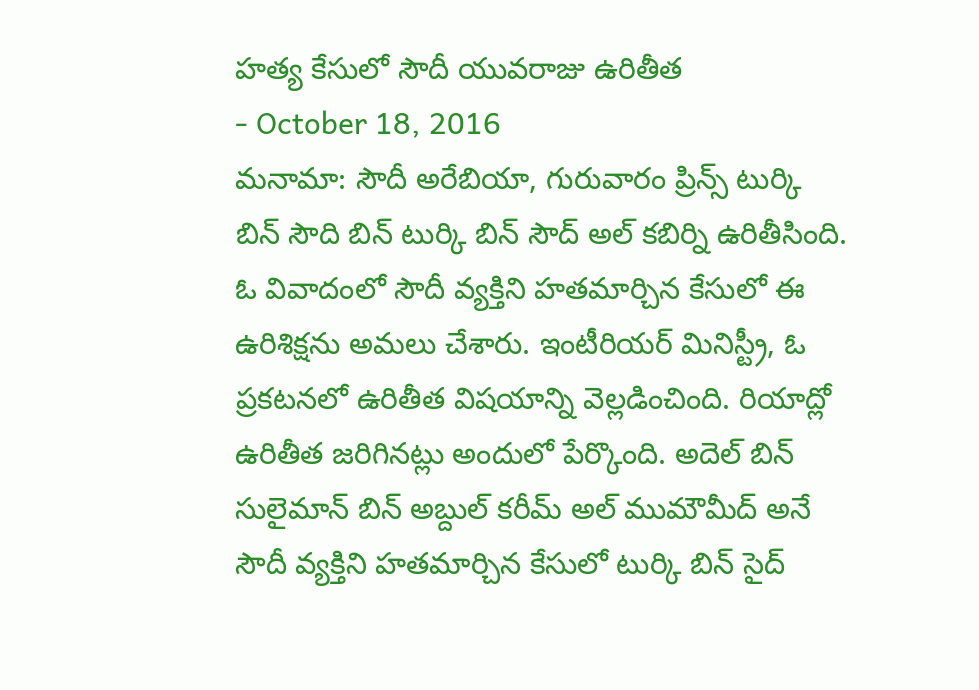హత్య కేసులో సౌదీ యువరాజు ఉరితీత
- October 18, 2016
మనామా: సౌదీ అరేబియా, గురువారం ప్రిన్స్ టుర్కి బిన్ సౌది బిన్ టుర్కి బిన్ సౌద్ అల్ కబిర్ని ఉరితీసింది. ఓ వివాదంలో సౌదీ వ్యక్తిని హతమార్చిన కేసులో ఈ ఉరిశిక్షను అమలు చేశారు. ఇంటీరియర్ మినిస్ట్రీ, ఓ ప్రకటనలో ఉరితీత విషయాన్ని వెల్లడించింది. రియాద్లో ఉరితీత జరిగినట్లు అందులో పేర్కొంది. అదెల్ బిన్ సులైమాన్ బిన్ అబ్దుల్ కరీమ్ అల్ ముమౌమీద్ అనే సౌదీ వ్యక్తిని హతమార్చిన కేసులో టుర్కి బిన్ సైద్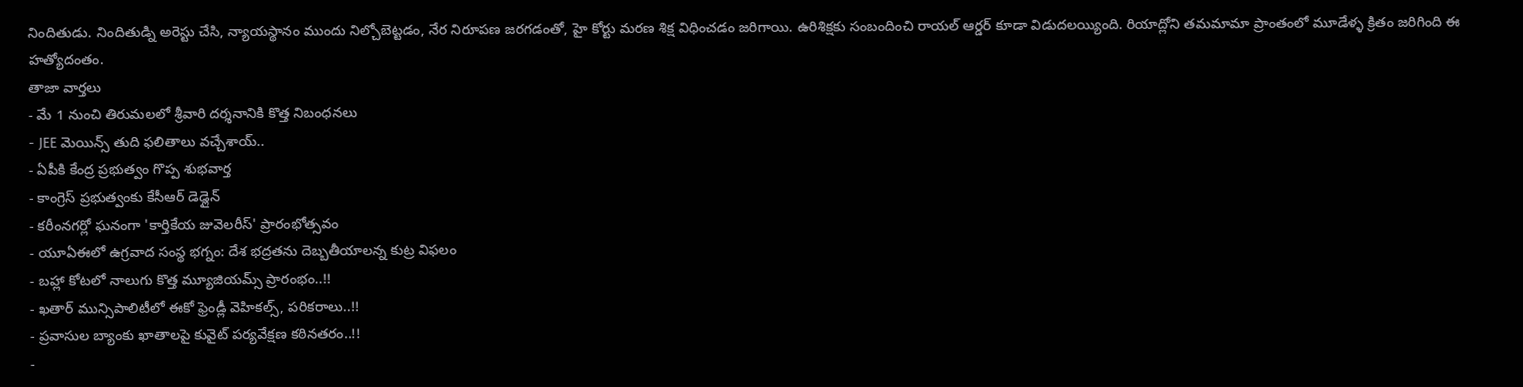నిందితుడు. నిందితుడ్ని అరెస్టు చేసి, న్యాయస్థానం ముందు నిల్చోబెట్టడం, నేర నిరూపణ జరగడంతో, హై కోర్టు మరణ శిక్ష విధించడం జరిగాయి. ఉరిశిక్షకు సంబందించి రాయల్ ఆర్డర్ కూడా విడుదలయ్యింది. రియాద్లోని తమమామా ప్రాంతంలో మూడేళ్ళ క్రితం జరిగింది ఈ హత్యోదంతం.
తాజా వార్తలు
- మే 1 నుంచి తిరుమలలో శ్రీవారి దర్శనానికి కొత్త నిబంధనలు
- JEE మెయిన్స్ తుది ఫలితాలు వచ్చేశాయ్..
- ఏపీకి కేంద్ర ప్రభుత్వం గొప్ప శుభవార్త
- కాంగ్రెస్ ప్రభుత్వంకు కేసీఆర్ డెడ్లైన్
- కరీంనగర్లో ఘనంగా 'కార్తికేయ జువెలరీస్' ప్రారంభోత్సవం
- యూఏఈలో ఉగ్రవాద సంస్థ భగ్నం: దేశ భద్రతను దెబ్బతీయాలన్న కుట్ర విఫలం
- బహ్లా కోటలో నాలుగు కొత్త మ్యూజియమ్స్ ప్రారంభం..!!
- ఖతార్ మున్సిపాలిటీలో ఈకో ఫ్రెండ్లీ వెహికల్స్, పరికరాలు..!!
- ప్రవాసుల బ్యాంకు ఖాతాలపై కువైట్ పర్యవేక్షణ కఠినతరం..!!
-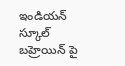ఇండియన్ స్కూల్ బహ్రెయిన్ పై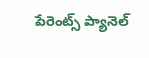పేరెంట్స్ ప్యానెల్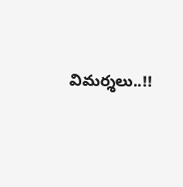విమర్శలు..!!